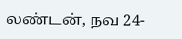லண்டன், நவ 24-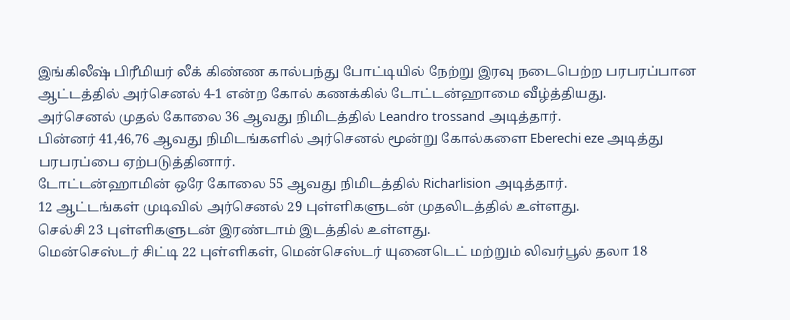இங்கிலீஷ் பிரீமியர் லீக் கிண்ண கால்பந்து போட்டியில் நேற்று இரவு நடைபெற்ற பரபரப்பான ஆட்டத்தில் அர்செனல் 4-1 என்ற கோல் கணக்கில் டோட்டன்ஹாமை வீழ்த்தியது.
அர்செனல் முதல் கோலை 36 ஆவது நிமிடத்தில் Leandro trossand அடித்தார்.
பின்னர் 41,46,76 ஆவது நிமிடங்களில் அர்செனல் மூன்று கோல்களை Eberechi eze அடித்து பரபரப்பை ஏற்படுத்தினார்.
டோட்டன்ஹாமின் ஒரே கோலை 55 ஆவது நிமிடத்தில் Richarlision அடித்தார்.
12 ஆட்டங்கள் முடிவில் அர்செனல் 29 புள்ளிகளுடன் முதலிடத்தில் உள்ளது.
செல்சி 23 புள்ளிகளுடன் இரண்டாம் இடத்தில் உள்ளது.
மென்செஸ்டர் சிட்டி 22 புள்ளிகள், மென்செஸ்டர் யுனைடெட் மற்றும் லிவர்பூல் தலா 18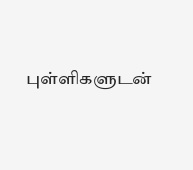புள்ளிகளுடன்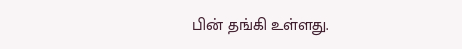பின் தங்கி உள்ளது.